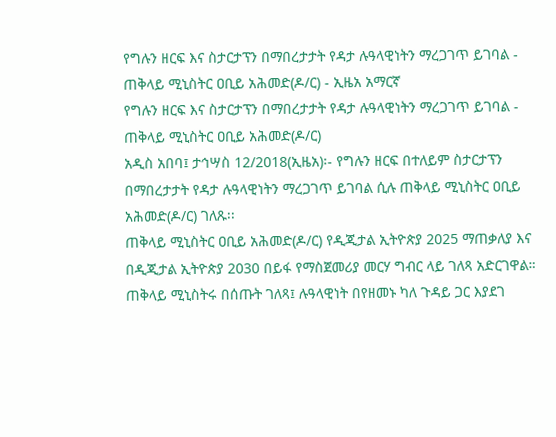የግሉን ዘርፍ እና ስታርታፕን በማበረታታት የዳታ ሉዓላዊነትን ማረጋገጥ ይገባል - ጠቅላይ ሚኒስትር ዐቢይ አሕመድ(ዶ/ር) - ኢዜአ አማርኛ
የግሉን ዘርፍ እና ስታርታፕን በማበረታታት የዳታ ሉዓላዊነትን ማረጋገጥ ይገባል - ጠቅላይ ሚኒስትር ዐቢይ አሕመድ(ዶ/ር)
አዲስ አበባ፤ ታኅሣስ 12/2018(ኢዜአ)፡- የግሉን ዘርፍ በተለይም ስታርታፕን በማበረታታት የዳታ ሉዓላዊነትን ማረጋገጥ ይገባል ሲሉ ጠቅላይ ሚኒስትር ዐቢይ አሕመድ(ዶ/ር) ገለጹ፡፡
ጠቅላይ ሚኒስትር ዐቢይ አሕመድ(ዶ/ር) የዲጂታል ኢትዮጵያ 2025 ማጠቃለያ እና በዲጂታል ኢትዮጵያ 2030 በይፋ የማስጀመሪያ መርሃ ግብር ላይ ገለጻ አድርገዋል።
ጠቅላይ ሚኒስትሩ በሰጡት ገለጻ፤ ሉዓላዊነት በየዘመኑ ካለ ጉዳይ ጋር እያደገ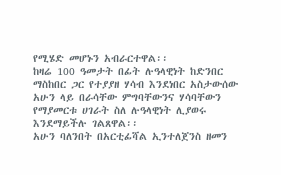የሚሄድ መሆኑን አብራርተዋል፡፡
ከዛሬ 100 ዓመታት በፊት ሉዓላዊነት ከድንበር ማስከበር ጋር የተያያዘ ሃሳብ እንደነበር አስታውሰው አሁን ላይ በራሳቸው ምግባቸውንና ሃሳባቸውን የማያመርቱ ሀገራት ስለ ሉዓላዊነት ሊያወሩ እንደማይችሉ ገልጸዋል፡፡
አሁን ባለንበት በአርቲፊሻል ኢንተለጀንስ ዘመን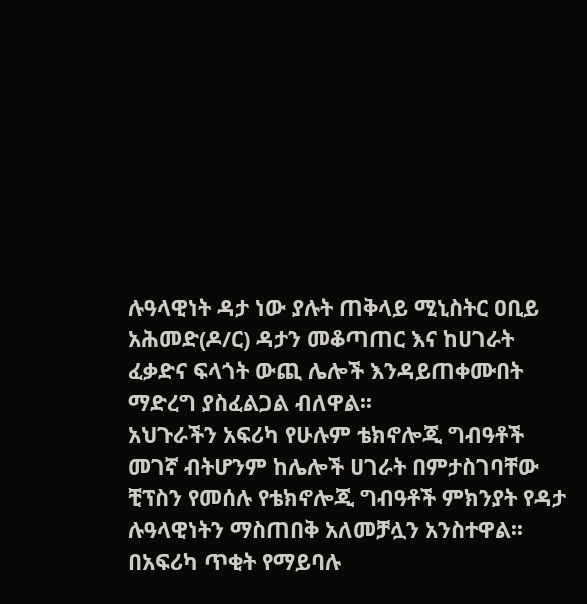ሉዓላዊነት ዳታ ነው ያሉት ጠቅላይ ሚኒስትር ዐቢይ አሕመድ(ዶ/ር) ዳታን መቆጣጠር እና ከሀገራት ፈቃድና ፍላጎት ውጪ ሌሎች እንዳይጠቀሙበት ማድረግ ያስፈልጋል ብለዋል፡፡
አህጉራችን አፍሪካ የሁሉም ቴክኖሎጂ ግብዓቶች መገኛ ብትሆንም ከሌሎች ሀገራት በምታስገባቸው ቺፕስን የመሰሉ የቴክኖሎጂ ግብዓቶች ምክንያት የዳታ ሉዓላዊነትን ማስጠበቅ አለመቻሏን አንስተዋል፡፡
በአፍሪካ ጥቂት የማይባሉ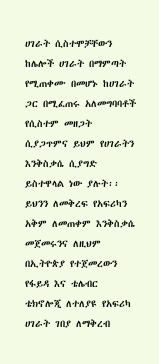ሀገራት ሲስተሞቻቸውን ከሌሎች ሀገራት በማምጣት የሚጠቀሙ በመሆኑ ከሀገራት ጋር በሚፈጠሩ አለመግባባቶች የሲስተም መዘጋት ሲያጋጥምና ይህም የሀገራትን እንቅስቃሴ ሲያግድ ይስተዋላል ነው ያሉት፡፡
ይህንን ለመቅረፍ የአፍሪካን አቅም ለመጠቀም እንቅስቃሴ መጀመሩንና ለዚህም በኢትዮጵያ የተጀመረውን የፋይዳ እና ቴሌብር ቴክኖሎጂ ለተለያዩ የአፍሪካ ሀገራት ገበያ ለማቅረብ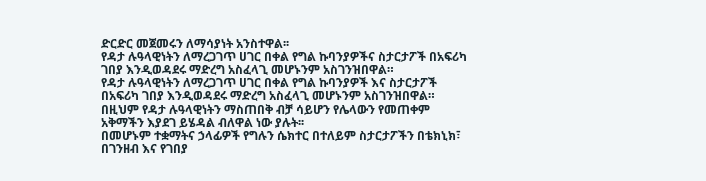ድርድር መጀመሩን ለማሳያነት አንስተዋል፡፡
የዳታ ሉዓላዊነትን ለማረጋገጥ ሀገር በቀል የግል ኩባንያዎችና ስታርታፖች በአፍሪካ ገበያ እንዲወዳደሩ ማድረግ አስፈላጊ መሆኑንም አስገንዝበዋል።
የዳታ ሉዓላዊነትን ለማረጋገጥ ሀገር በቀል የግል ኩባንያዎች እና ስታርታፖች በአፍሪካ ገበያ እንዲወዳደሩ ማድረግ አስፈላጊ መሆኑንም አስገንዝበዋል።
በዚህም የዳታ ሉዓላዊነትን ማስጠበቅ ብቻ ሳይሆን የሌላውን የመጠቀም አቅማችን እያደገ ይሄዳል ብለዋል ነው ያሉት፡፡
በመሆኑም ተቋማትና ኃላፊዎች የግሉን ሴክተር በተለይም ስታርታፖችን በቴክኒክ፣ በገንዘብ እና የገበያ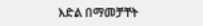እድል በማመቻቸት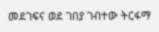መደገፍና ወደ ገበያ ገብተው ትርፋማ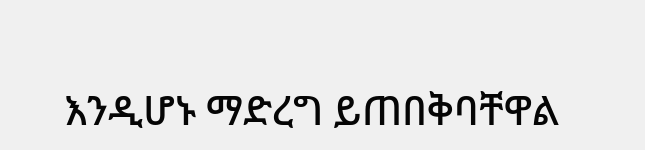እንዲሆኑ ማድረግ ይጠበቅባቸዋል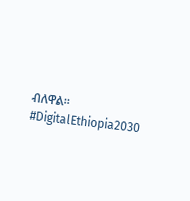ብለዋል፡፡
#DigitalEthiopia2030